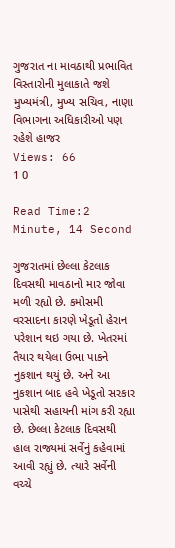ગુજરાત ના માવઠાથી પ્રભાવિત વિસ્તારોની મુલાકાતે જશે મુખ્યમંત્રી, મુખ્ય સચિવ, નાણા વિભાગના અધિકારીઓ પણ રહેશે હાજર
Views: 66
1 0

Read Time:2 Minute, 14 Second

ગુજરાતમાં છેલ્લા કેટલાક દિવસથી માવઠાનો માર જોવા મળી રહ્યો છે. કમોસમી વરસાદના કારણે ખેડૂતો હેરાન પરેશાન થઇ ગયા છે. ખેતરમાં તૈયાર થયેલા ઉભા પાકને નુકશાન થયું છે. અને આ નુકશાન બાદ હવે ખેડૂતો સરકાર પાસેથી સહાયની માંગ કરી રહ્યા છે. છેલ્લા કેટલાક દિવસથી હાલ રાજ્યમાં સર્વેનું કહેવામાં આવી રહ્યું છે. ત્યારે સર્વેની વચ્ચે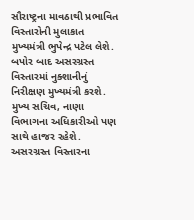સૌરાષ્ટ્રના માવઠાથી પ્રભાવિત વિસ્તારોની મુલાકાત મુખ્યમંત્રી ભુપેન્દ્ર પટેલ લેશે. બપોર બાદ અસરગ્રસ્ત વિસ્તારમાં નુક્શાનીનું નિરીક્ષણ મુખ્યમંત્રી કરશે. મુખ્ય સચિવ, નાણા વિભાગના અધિકારીઓ પણ સાથે હાજર રહેશે. અસરગ્રસ્ત વિસ્તારના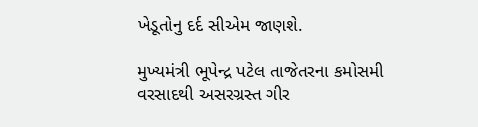ખેડૂતોનુ દર્દ સીએમ જાણશે.

મુખ્યમંત્રી ભૂપેન્દ્ર પટેલ તાજેતરના કમોસમી વરસાદથી અસરગ્રસ્ત ગીર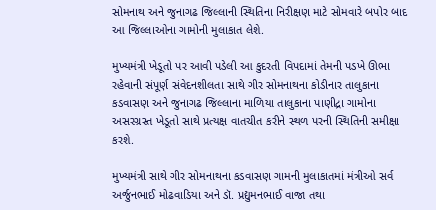સોમનાથ અને જુનાગઢ જિલ્લાની સ્થિતિના નિરીક્ષણ માટે સોમવારે બપોર બાદ આ જિલ્લાઓના ગામોની મુલાકાત લેશે.

મુખ્યમંત્રી ખેડૂતો પર આવી પડેલી આ કુદરતી વિપદામાં તેમની પડખે ઊભા રહેવાની સંપૂર્ણ સંવેદનશીલતા સાથે ગીર સોમનાથના કોડીનાર તાલુકાના કડવાસણ અને જુનાગઢ જિલ્લાના માળિયા તાલુકાના પાણીદ્રા ગામોના અસરગ્રસ્ત ખેડૂતો સાથે પ્રત્યક્ષ વાતચીત કરીને સ્થળ પરની સ્થિતિની સમીક્ષા કરશે.

મુખ્યમંત્રી સાથે ગીર સોમનાથના કડવાસણ ગામની મુલાકાતમાં મંત્રીઓ સર્વ અર્જુનભાઈ મોઢવાડિયા અને ડૉ. પ્રદ્યુમનભાઈ વાજા તથા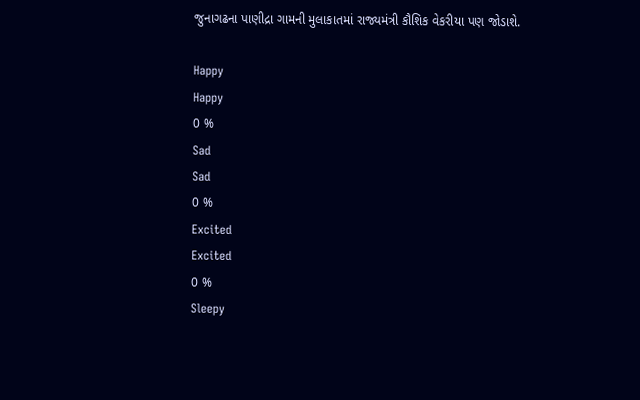જુનાગઢના પાણીદ્રા ગામની મુલાકાતમાં રાજ્યમંત્રી કૌશિક વેકરીયા પણ જોડાશે.

Happy
Happy
0 %
Sad
Sad
0 %
Excited
Excited
0 %
Sleepy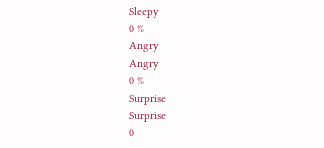Sleepy
0 %
Angry
Angry
0 %
Surprise
Surprise
0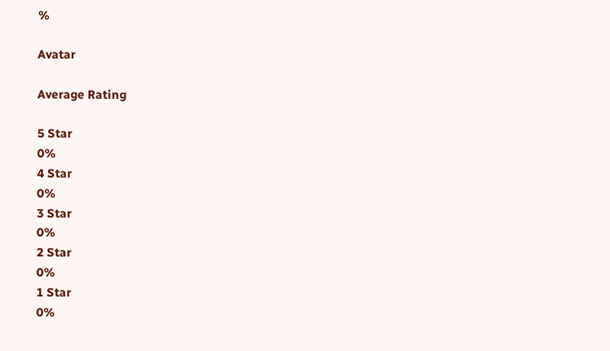%

Avatar

Average Rating

5 Star
0%
4 Star
0%
3 Star
0%
2 Star
0%
1 Star
0%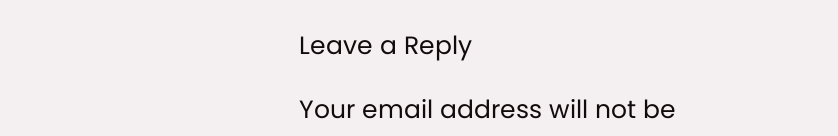Leave a Reply

Your email address will not be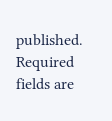published. Required fields are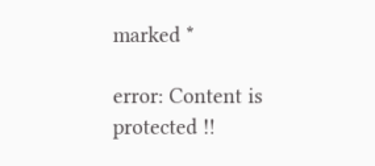marked *

error: Content is protected !!